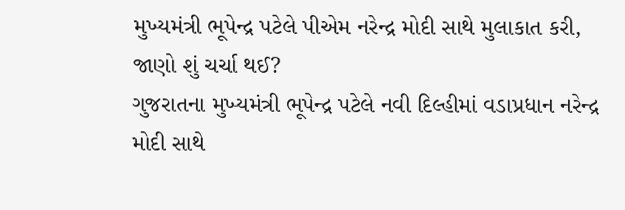મુખ્યમંત્રી ભૂપેન્દ્ર પટેલે પીએમ નરેન્દ્ર મોદી સાથે મુલાકાત કરી, જાણો શું ચર્ચા થઈ?
ગુજરાતના મુખ્યમંત્રી ભૂપેન્દ્ર પટેલે નવી દિલ્હીમાં વડાપ્રધાન નરેન્દ્ર મોદી સાથે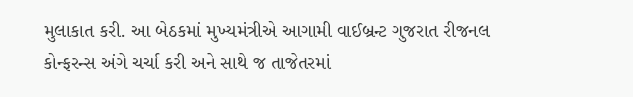મુલાકાત કરી. આ બેઠકમાં મુખ્યમંત્રીએ આગામી વાઈબ્રન્ટ ગુજરાત રીજનલ કોન્ફરન્સ અંગે ચર્ચા કરી અને સાથે જ તાજેતરમાં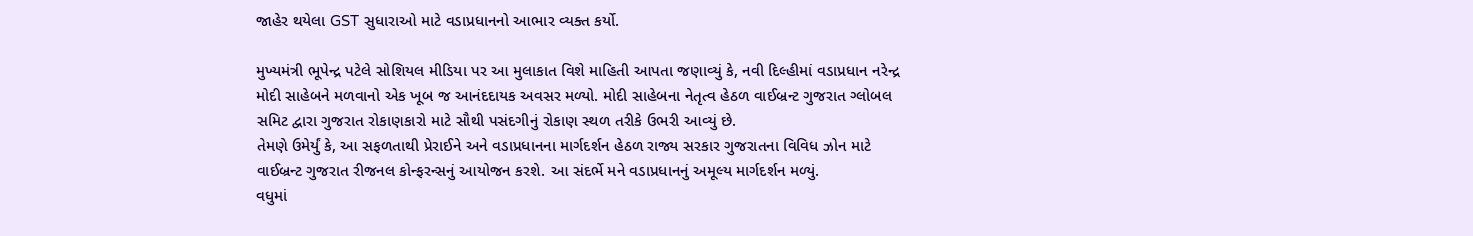જાહેર થયેલા GST સુધારાઓ માટે વડાપ્રધાનનો આભાર વ્યક્ત કર્યો.

મુખ્યમંત્રી ભૂપેન્દ્ર પટેલે સોશિયલ મીડિયા પર આ મુલાકાત વિશે માહિતી આપતા જણાવ્યું કે, નવી દિલ્હીમાં વડાપ્રધાન નરેન્દ્ર મોદી સાહેબને મળવાનો એક ખૂબ જ આનંદદાયક અવસર મળ્યો. મોદી સાહેબના નેતૃત્વ હેઠળ વાઈબ્રન્ટ ગુજરાત ગ્લોબલ સમિટ દ્વારા ગુજરાત રોકાણકારો માટે સૌથી પસંદગીનું રોકાણ સ્થળ તરીકે ઉભરી આવ્યું છે.
તેમણે ઉમેર્યું કે, આ સફળતાથી પ્રેરાઈને અને વડાપ્રધાનના માર્ગદર્શન હેઠળ રાજ્ય સરકાર ગુજરાતના વિવિધ ઝોન માટે વાઈબ્રન્ટ ગુજરાત રીજનલ કોન્ફરન્સનું આયોજન કરશે. આ સંદર્ભે મને વડાપ્રધાનનું અમૂલ્ય માર્ગદર્શન મળ્યું.
વધુમાં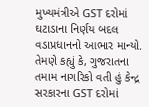મુખ્યમંત્રીએ GST દરોમાં ઘટાડાના નિર્ણય બદલ વડાપ્રધાનનો આભાર માન્યો. તેમણે કહ્યું કે, ગુજરાતના તમામ નાગરિકો વતી હું કેન્દ્ર સરકારના GST દરોમાં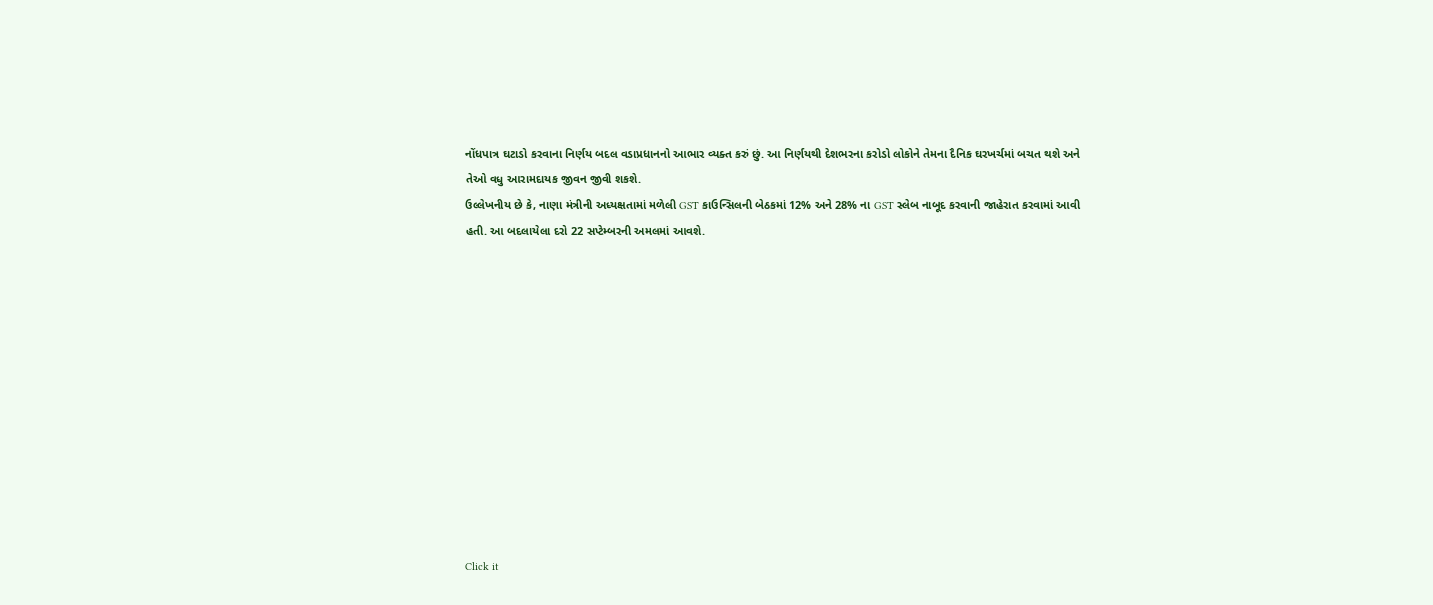નોંધપાત્ર ઘટાડો કરવાના નિર્ણય બદલ વડાપ્રધાનનો આભાર વ્યક્ત કરું છું. આ નિર્ણયથી દેશભરના કરોડો લોકોને તેમના દૈનિક ઘરખર્ચમાં બચત થશે અને તેઓ વધુ આરામદાયક જીવન જીવી શકશે.
ઉલ્લેખનીય છે કે, નાણા મંત્રીની અધ્યક્ષતામાં મળેલી GST કાઉન્સિલની બેઠકમાં 12% અને 28% ના GST સ્લેબ નાબૂદ કરવાની જાહેરાત કરવામાં આવી હતી. આ બદલાયેલા દરો 22 સપ્ટેમ્બરની અમલમાં આવશે.












Click it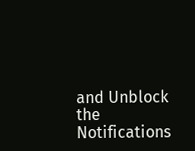and Unblock the Notifications